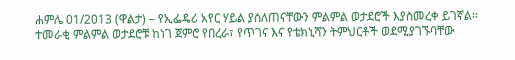ሐምሌ 01/2013 (ዋልታ) – የኢፌዴሪ አየር ሃይል ያሰለጠናቸውን ምልምል ወታደሮች እያስመረቀ ይገኛል፡፡
ተመራቂ ምልምል ወታደሮቹ ከነገ ጀምሮ የበረራ፣ የጥገና እና የቴክኒሻን ትምህርቶች ወደሚያገኙባቸው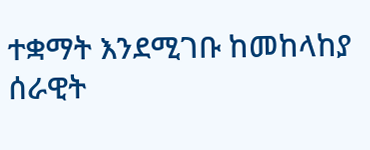ተቋማት እንደሚገቡ ከመከላከያ ሰራዊት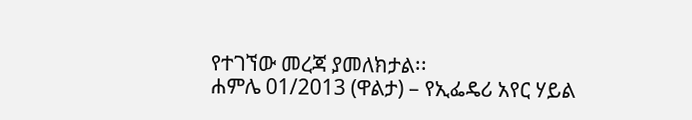የተገኘው መረጃ ያመለክታል፡፡
ሐምሌ 01/2013 (ዋልታ) – የኢፌዴሪ አየር ሃይል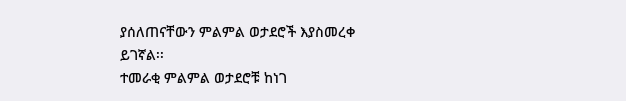ያሰለጠናቸውን ምልምል ወታደሮች እያስመረቀ ይገኛል፡፡
ተመራቂ ምልምል ወታደሮቹ ከነገ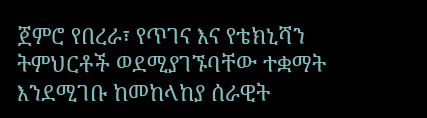ጀምሮ የበረራ፣ የጥገና እና የቴክኒሻን ትምህርቶች ወደሚያገኙባቸው ተቋማት እንደሚገቡ ከመከላከያ ሰራዊት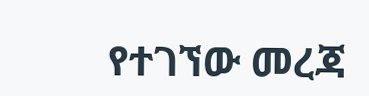የተገኘው መረጃ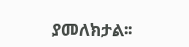ያመለክታል፡፡